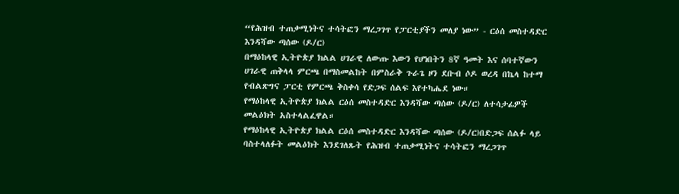“የሕዝብ ተጠቃሚነትና ተሳትፎን ማረጋገጥ የፓርቲያችን መለያ ነው” - ርዕሰ መስተዳድር እንዳሻው ጣሰው (ዶ/ር)
በማዕከላዊ ኢትዮጵያ ክልል ሀገራዊ ለውጡ እውን የሆነበትን 8ኛ ዓመት እና ሰባተኛውን ሀገራዊ ጠቅላላ ምርጫ በማስመልከት በምስራቅ ጉራጌ ዞን ደቡብ ሶዶ ወረዳ በኬላ ከተማ የብልጽግና ፓርቲ የምርጫ ቅስቀሳ የድጋፍ ሰልፍ እየተካሔደ ነው።
የማዕከላዊ ኢትዮጵያ ክልል ርዕሰ መስተዳድር እንዳሻው ጣሰው (ዶ/ር) ለተሳታፊዎች መልዕክት አስተላልፈዋል።
የማዕከላዊ ኢትዮጵያ ክልል ርዕሰ መስተዳድር እንዳሻው ጣሰው (ዶ/ር)በድጋፍ ሰልፉ ላይ ባስተላለፉት መልዕክት እንደገለጹት የሕዝብ ተጠቃሚነትና ተሳትፎን ማረጋገጥ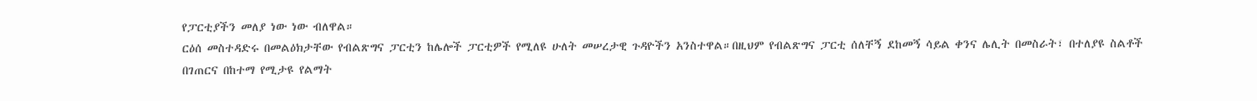የፓርቲያችን መለያ ነው ነው ብለዋል።
ርዕሰ መስተዳድሩ በመልዕክታቸው የብልጽግና ፓርቲን ከሌሎች ፓርቲዎች የሚለዩ ሁለት መሠረታዊ ጉዳዮችን አንስተዋል።በዚህም የብልጽግና ፓርቲ ሰለቸኝ ደከመኝ ሳይል ቀንና ሌሊት በመስራት፣ በተለያዩ ስልቶች በገጠርና በከተማ የሚታዩ የልማት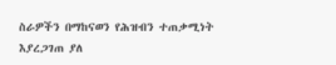ስራዎችን በማከናወን የሕዝብን ተጠቃሚነት እያረጋገጠ ያለ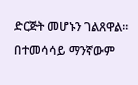ድርጅት መሆኑን ገልጸዋል።
በተመሳሳይ ማንኛውም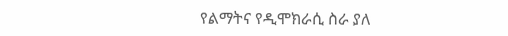የልማትና የዲሞክራሲ ስራ ያለ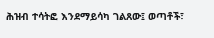ሕዝብ ተሳትፎ እንደማይሳካ ገልጸው፤ ወጣቶች፣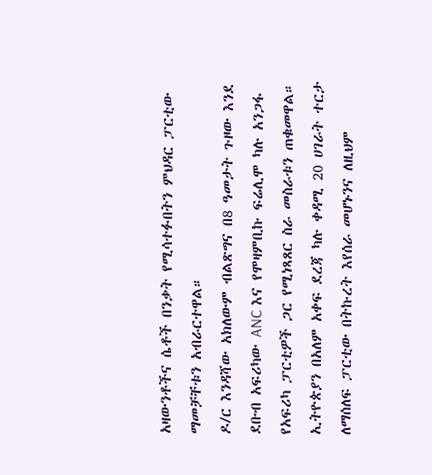አዛውንቶችና ሴቶች በንቃት የሚሳተፉበትን ምህዳር ፓርቲው ማመቻቸቱን አብራርተዋል።
ዶ/ር እንዳሻው አክለውም ብልጽግና በ8 ዓመታት ጉዞው እንደ ደቡብ አፍሪካው ANC እና የሞዛምቢኩ ፍሬሊሞ ካሉ አንጋፋ የአፍሪካ ፓርቲዎች ጋር የሚነጻጸር ስራ መስራቱን ጠቁመዋል።
ኢትዮጵያን በአለም አቀፍ ደረጃ ካሉ ቀዳሚ 20 ሀገራት ተርታ ለማሰለፍ ፓርቲው በትኩረት እየሰራ መሆኑንና ለዚህም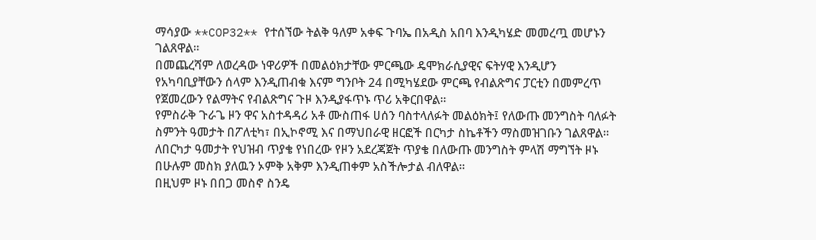ማሳያው **COP32** የተሰኘው ትልቅ ዓለም አቀፍ ጉባኤ በአዲስ አበባ እንዲካሄድ መመረጧ መሆኑን ገልጸዋል።
በመጨረሻም ለወረዳው ነዋሪዎች በመልዕክታቸው ምርጫው ዴሞክራሲያዊና ፍትሃዊ እንዲሆን የአካባቢያቸውን ሰላም እንዲጠብቁ እናም ግንቦት 24 በሚካሄደው ምርጫ የብልጽግና ፓርቲን በመምረጥ የጀመረውን የልማትና የብልጽግና ጉዞ እንዲያፋጥኑ ጥሪ አቅርበዋል።
የምስራቅ ጉራጌ ዞን ዋና አስተዳዳሪ አቶ ሙስጠፋ ሀሰን ባስተላለፉት መልዕክት፤ የለውጡ መንግስት ባለፉት ስምንት ዓመታት በፖለቲካ፣ በኢኮኖሚ እና በማህበራዊ ዘርፎች በርካታ ስኬቶችን ማስመዝገቡን ገልጸዋል።
ለበርካታ ዓመታት የህዝብ ጥያቄ የነበረው የዞን አደረጃጀት ጥያቄ በለውጡ መንግስት ምላሽ ማግኘት ዞኑ በሁሉም መስክ ያለዉን ኦምቅ አቅም እንዲጠቀም አስችሎታል ብለዋል።
በዚህም ዞኑ በበጋ መስኖ ስንዴ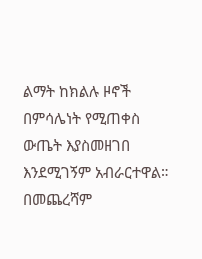ልማት ከክልሉ ዞኖች በምሳሌነት የሚጠቀስ ውጤት እያስመዘገበ እንደሚገኝም አብራርተዋል።
በመጨረሻም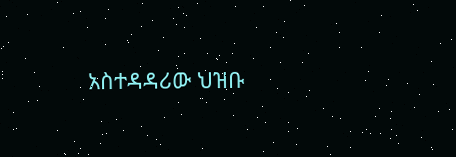አስተዳዳሪው ህዝቡ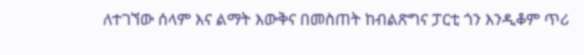ለተገኘው ሰላም እና ልማት እውቅና በመስጠት ከብልጽግና ፓርቲ ጎን እንዲቆም ጥሪ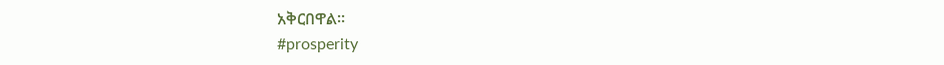አቅርበዋል።
#prosperity